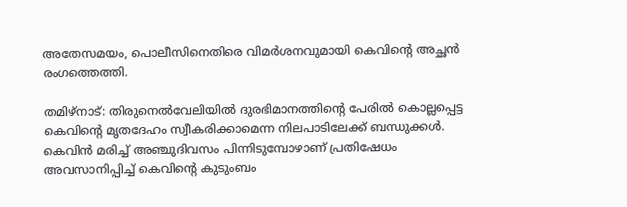അതേസമയം, പൊലീസിനെതിരെ വിമർശനവുമായി കെവിന്റെ അച്ഛൻ രംഗത്തെത്തി.

തമിഴ്നാട്: തിരുനെൽവേലിയിൽ ദുരഭിമാനത്തിൻ്റെ പേരിൽ കൊല്ലപ്പെട്ട കെവിന്റെ മൃതദേഹം സ്വീകരിക്കാമെന്ന നിലപാടിലേക്ക് ബന്ധുക്കൾ. കെവിൻ മരിച്ച് അഞ്ചുദിവസം പിന്നിടുമ്പോഴാണ് പ്രതിഷേധം അവസാനിപ്പിച്ച് കെവിൻ്റെ കുടുംബം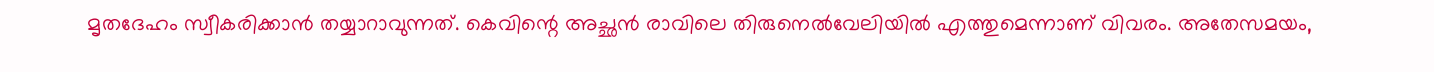മൃതദേഹം സ്വീകരിക്കാൻ തയ്യാറാവുന്നത്. കെവിന്റെ അച്ഛൻ രാവിലെ തിരുനെൽവേലിയിൽ എത്തുമെന്നാണ് വിവരം. അതേസമയം,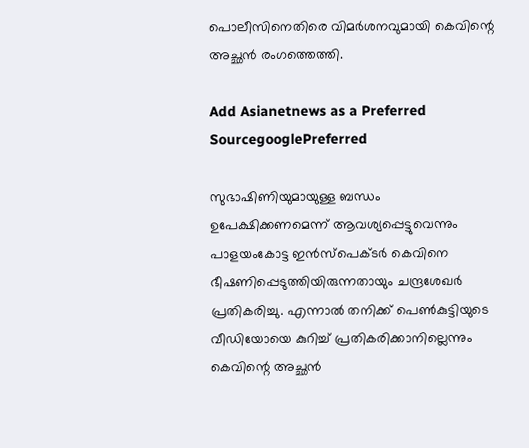പൊലീസിനെതിരെ വിമർശനവുമായി കെവിന്റെ അച്ഛൻ രംഗത്തെത്തി.

Add Asianetnews as a Preferred SourcegooglePreferred

സുഭാഷിണിയുമായുള്ള ബന്ധം ഉപേക്ഷിക്കണമെന്ന് ആവശ്യപ്പെട്ടുവെന്നും പാളയംകോട്ട ഇൻസ്‌പെക്ടർ കെവിനെ ഭീഷണിപ്പെടുത്തിയിരുന്നതായും ചന്ദ്രശേഖർ പ്രതികരിച്ചു. എന്നാൽ തനിക്ക് പെൺകുട്ടിയുടെ വീഡിയോയെ കുറിച്ച് പ്രതികരിക്കാനില്ലെന്നും കെവിന്റെ അച്ഛൻ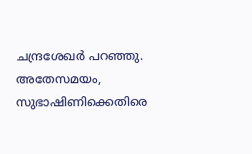ചന്ദ്രശേഖർ പറഞ്ഞു. അതേസമയം, സുഭാഷിണിക്കെതിരെ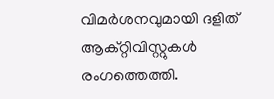വിമർശനവുമായി ദളിത്‌ ആക്റ്റിവിസ്റ്റുകൾ രംഗത്തെത്തി.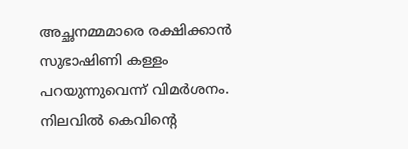അച്ഛനമ്മമാരെ രക്ഷിക്കാൻ സുഭാഷിണി കള്ളം പറയുന്നുവെന്ന് വിമർശനം. നിലവിൽ കെവിൻ്റെ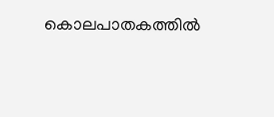കൊലപാതകത്തിൽ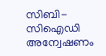സിബി-സിഐഡി അന്വേഷണം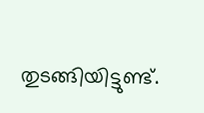തുടങ്ങിയിട്ടുണ്ട്.